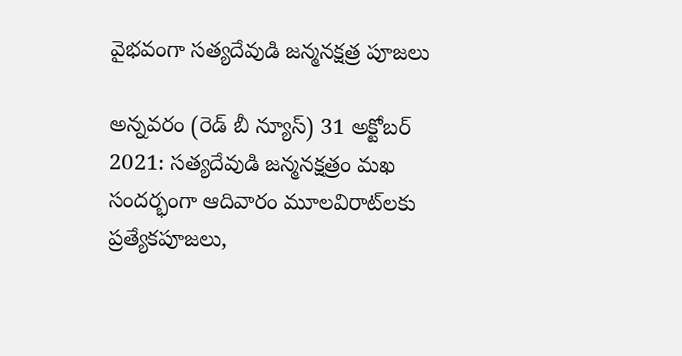వైభవంగా సత్యదేవుడి జన్మనక్షత్ర పూజలు

అన్నవరం (రెడ్ బీ న్యూస్) 31 అక్టోబర్ 2021: సత్యదేవుడి జన్మనక్షత్రం మఖ సందర్భంగా ఆదివారం మూలవిరాట్‌లకు ప్రత్యేకపూజలు,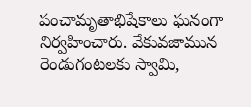పంచామృతాభిషేకాలు ఘనంగా నిర్వహించారు. వేకువజామున రెండుగంటలకు స్వామి,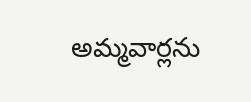అమ్మవార్లను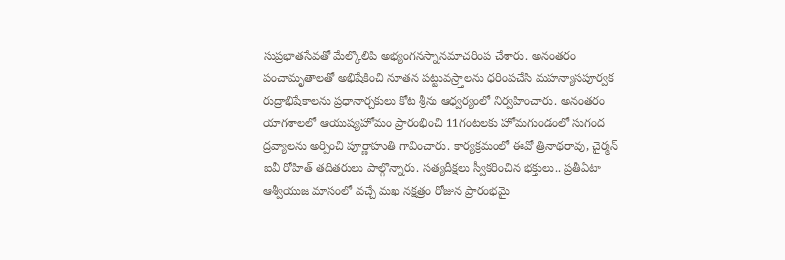సుప్రభాతసేవతో మేల్కొలిపి అభ్యంగనస్నానమాచరింప చేశారు. అనంతరం పంచామృతాలతో అభిషేకించి నూతన పట్టువస్ర్తాలను ధరింపచేసి మహన్యాసపూర్వక రుద్రాభిషేకాలను ప్రధానార్చకులు కోట శ్రీను ఆధ్వర్యంలో నిర్వహించారు. అనంతరం యాగశాలలో ఆయుష్యహోమం ప్రారంభించి 11గంటలకు హోమగుండంలో సుగంద ద్రవ్యాలను అర్పించి పూర్ణాహుతి గావించారు. కార్యక్రమంలో ఈవో త్రినాథరావు, చైర్మన్‌ ఐవీ రోహిత్‌ తదితరులు పాల్గొన్నారు. సత్యదీక్షలు స్వీకరించిన భక్తులు.. ప్రతీఏటా ఆశ్వీయుజ మాసంలో వచ్చే మఖ నక్షత్రం రోజున ప్రారంభమై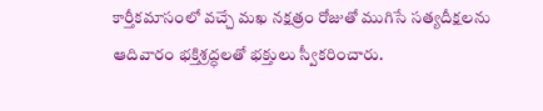కార్తీకమాసంలో వచ్చే మఖ నక్షత్రం రోజుతో ముగిసే సత్యదీక్షలను ఆదివారం భక్తిశ్రద్ధలతో భక్తులు స్వీకరించారు.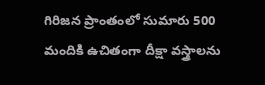గిరిజన ప్రాంతంలో సుమారు 500 మందికి ఉచితంగా దీక్షా వస్త్రాలను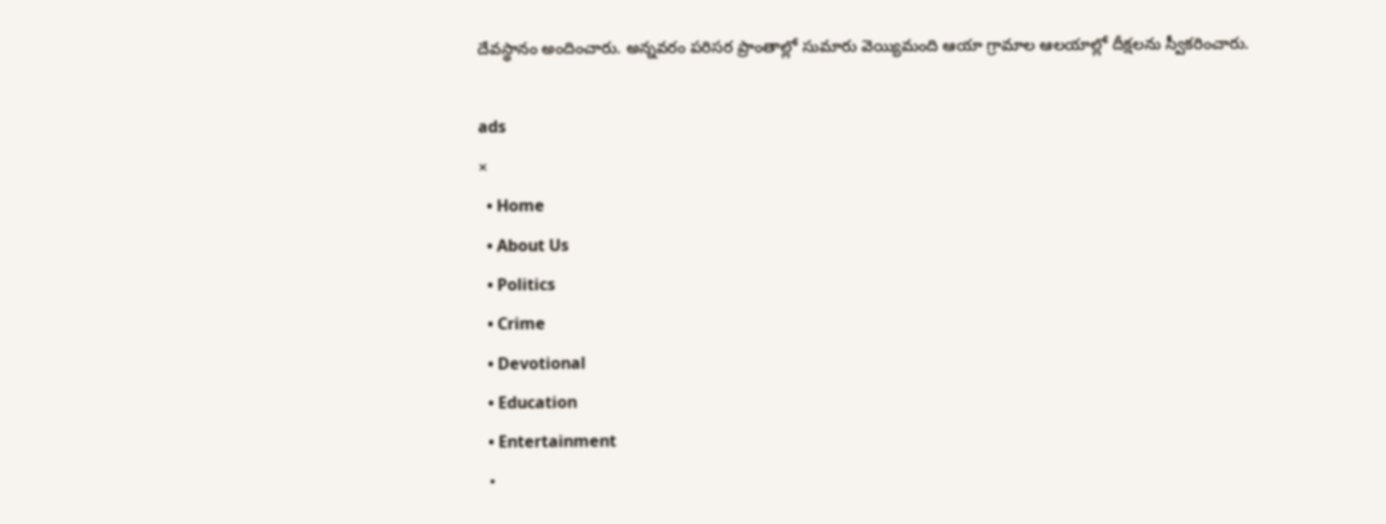దేవస్థానం అందించారు. అన్నవరం పరిసర ప్రాంతాల్లో సుమారు వెయ్యిమంది ఆయా గ్రామాల ఆలయాల్లో దీక్షలను స్వీకరించారు.

ads
×
  • Home
  • About Us
  • Politics
  • Crime
  • Devotional
  • Education
  • Entertainment
  •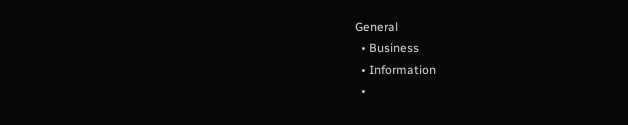General
  • Business
  • Information
  •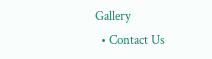Gallery
  • Contact Us